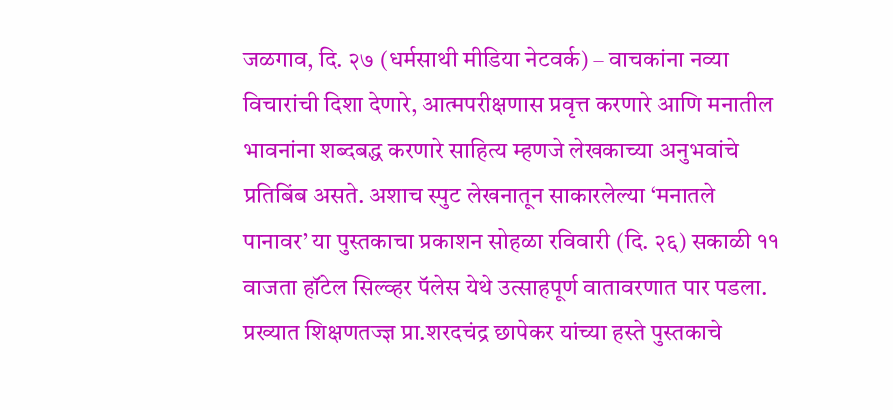जळगाव, दि. २७ (धर्मसाथी मीडिया नेटवर्क) – वाचकांना नव्या विचारांची दिशा देणारे, आत्मपरीक्षणास प्रवृत्त करणारे आणि मनातील भावनांना शब्दबद्ध करणारे साहित्य म्हणजे लेखकाच्या अनुभवांचे प्रतिबिंब असते. अशाच स्पुट लेखनातून साकारलेल्या ‘मनातले पानावर’ या पुस्तकाचा प्रकाशन सोहळा रविवारी (दि. २६) सकाळी ११ वाजता हॉटेल सिल्व्हर पॅलेस येथे उत्साहपूर्ण वातावरणात पार पडला.
प्रख्यात शिक्षणतज्ज्ञ प्रा.शरदचंद्र छापेकर यांच्या हस्ते पुस्तकाचे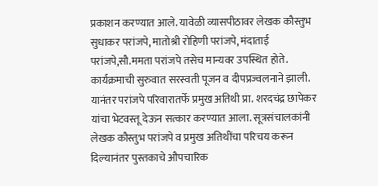प्रकाशन करण्यात आले. यावेळी व्यासपीठावर लेखक कौस्तुभ सुधाकर परांजपे, मातोश्री रोहिणी परांजपे, मंदाताई परांजपे,सौ.ममता परांजपे तसेच मान्यवर उपस्थित होते.
कार्यक्रमाची सुरुवात सरस्वती पूजन व दीपप्रज्वलनाने झाली. यानंतर परांजपे परिवारातर्फे प्रमुख अतिथी प्रा. शरदचंद्र छापेकर यांचा भेटवस्तू देऊन सत्कार करण्यात आला. सूत्रसंचालकांनी लेखक कौस्तुभ परांजपे व प्रमुख अतिथींचा परिचय करून दिल्यानंतर पुस्तकाचे औपचारिक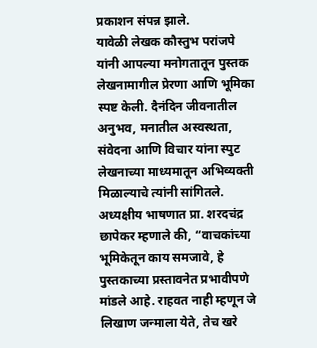प्रकाशन संपन्न झाले.
यावेळी लेखक कौस्तुभ परांजपे यांनी आपल्या मनोगतातून पुस्तक लेखनामागील प्रेरणा आणि भूमिका स्पष्ट केली. दैनंदिन जीवनातील अनुभव, मनातील अस्वस्थता, संवेदना आणि विचार यांना स्पुट लेखनाच्या माध्यमातून अभिव्यक्ती मिळाल्याचे त्यांनी सांगितले.
अध्यक्षीय भाषणात प्रा. शरदचंद्र छापेकर म्हणाले की, “वाचकांच्या भूमिकेतून काय समजावे, हे पुस्तकाच्या प्रस्तावनेत प्रभावीपणे मांडले आहे. राहवत नाही म्हणून जे लिखाण जन्माला येते, तेच खरे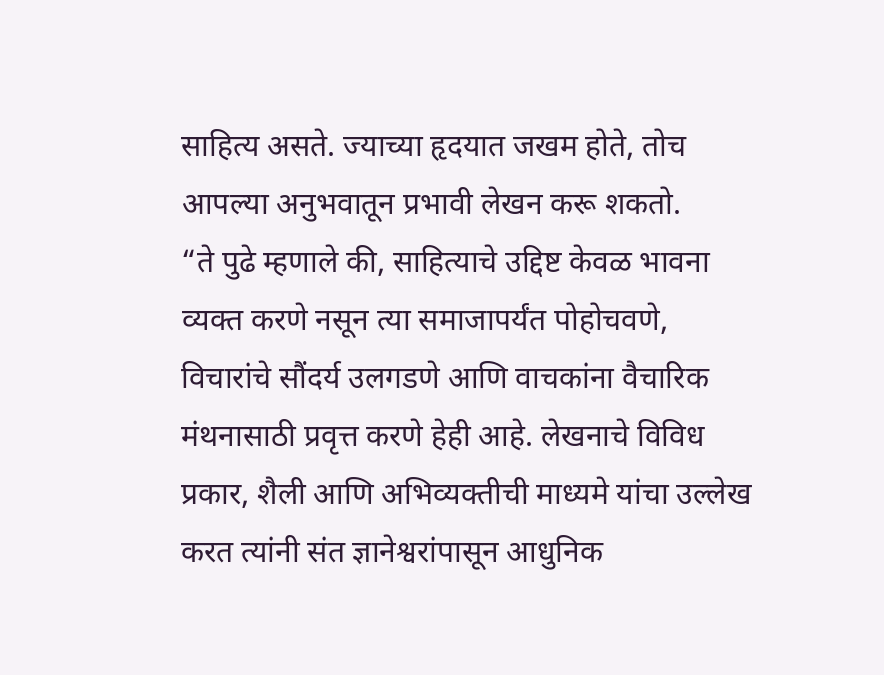साहित्य असते. ज्याच्या हृदयात जखम होते, तोच आपल्या अनुभवातून प्रभावी लेखन करू शकतो.
“ते पुढे म्हणाले की, साहित्याचे उद्दिष्ट केवळ भावना व्यक्त करणे नसून त्या समाजापर्यंत पोहोचवणे, विचारांचे सौंदर्य उलगडणे आणि वाचकांना वैचारिक मंथनासाठी प्रवृत्त करणे हेही आहे. लेखनाचे विविध प्रकार, शैली आणि अभिव्यक्तीची माध्यमे यांचा उल्लेख करत त्यांनी संत ज्ञानेश्वरांपासून आधुनिक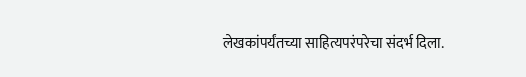लेखकांपर्यंतच्या साहित्यपरंपरेचा संदर्भ दिला.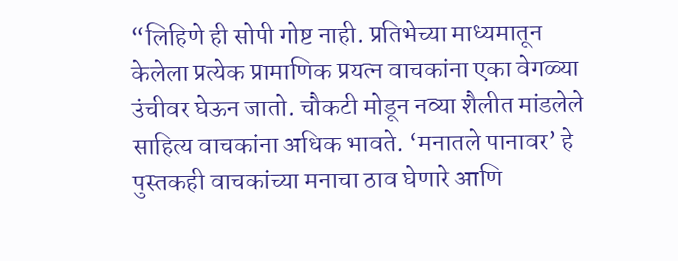“लिहिणे ही सोपी गोष्ट नाही. प्रतिभेच्या माध्यमातून केलेला प्रत्येक प्रामाणिक प्रयत्न वाचकांना एका वेगळ्या उंचीवर घेऊन जातो. चौकटी मोडून नव्या शैलीत मांडलेले साहित्य वाचकांना अधिक भावते. ‘मनातले पानावर’ हे पुस्तकही वाचकांच्या मनाचा ठाव घेणारे आणि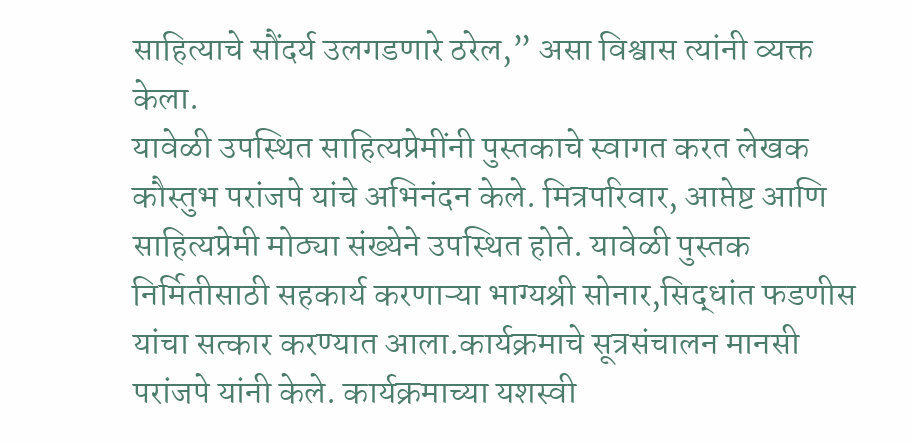साहित्याचे सौंदर्य उलगडणारे ठरेल,” असा विश्वास त्यांनी व्यक्त केला.
यावेळी उपस्थित साहित्यप्रेमींनी पुस्तकाचे स्वागत करत लेखक कौस्तुभ परांजपे यांचे अभिनंदन केले. मित्रपरिवार, आप्तेष्ट आणि साहित्यप्रेमी मोठ्या संख्येने उपस्थित होते. यावेळी पुस्तक निर्मितीसाठी सहकार्य करणाऱ्या भाग्यश्री सोनार,सिद्धांत फडणीस यांचा सत्कार करण्यात आला.कार्यक्रमाचे सूत्रसंचालन मानसी परांजपे यांनी केले. कार्यक्रमाच्या यशस्वी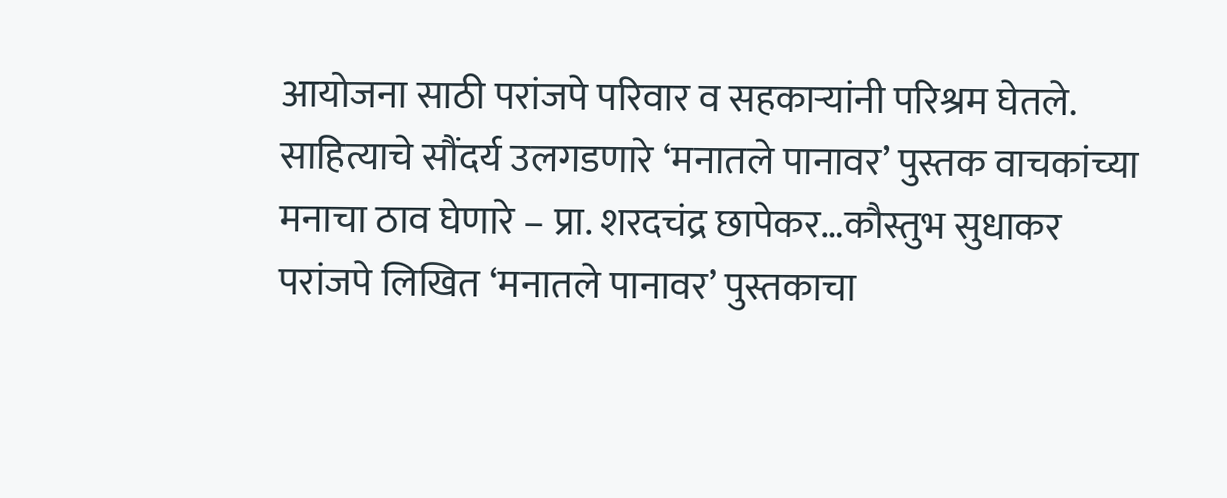आयोजना साठी परांजपे परिवार व सहकाऱ्यांनी परिश्रम घेतले.
साहित्याचे सौंदर्य उलगडणारे ‘मनातले पानावर’ पुस्तक वाचकांच्या मनाचा ठाव घेणारे – प्रा. शरदचंद्र छापेकर…कौस्तुभ सुधाकर परांजपे लिखित ‘मनातले पानावर’ पुस्तकाचा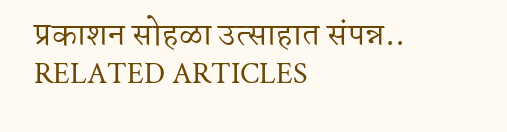प्रकाशन सोहळा उत्साहात संपन्न..
RELATED ARTICLES